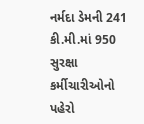નર્મદા ડેમની 241 કી.મી.માં 950 સુરક્ષા કર્મીચારીઓનો પહેરો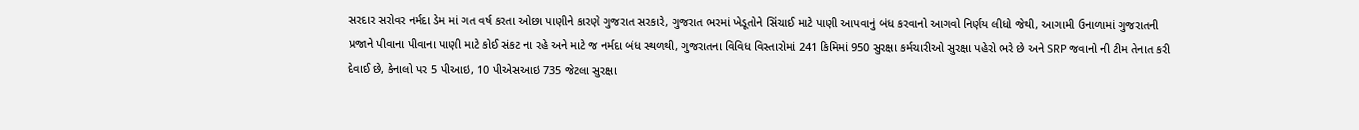સરદાર સરોવર નર્મદા ડેમ માં ગત વર્ષ કરતા ઓછા પાણીને કારણે ગુજરાત સરકારે, ગુજરાત ભરમાં ખેડૂતોને સિંચાઈ માટે પાણી આપવાનું બંધ કરવાનો આગવો નિર્ણય લીધો જેથી, આગામી ઉનાળામાં ગુજરાતની પ્રજાને પીવાના પીવાના પાણી માટે કોઈ સંકટ ના રહે અને માટે જ નર્મદા બંધ સ્થળથી, ગુજરાતના વિવિધ વિસ્તારોમાં 241 કિમિમાં 950 સુરક્ષા કર્મચારીઓ સુરક્ષા પહેરો ભરે છે અને SRP જવાનો ની ટીમ તેનાત કરી દેવાઈ છે, કેનાલો પર 5 પીઆઇ, 10 પીએસઆઇ 735 જેટલા સુરક્ષા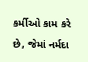કર્મીઓ કામ કરે છે, જેમાં નર્મદા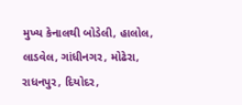મુખ્ય કેનાલથી બોડેલી, હાલોલ, લાડવેલ, ગાંધીનગર, મોઢેરા, રાધનપુર, દિયોદર,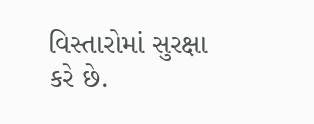વિસ્તારોમાં સુરક્ષા કરે છે.